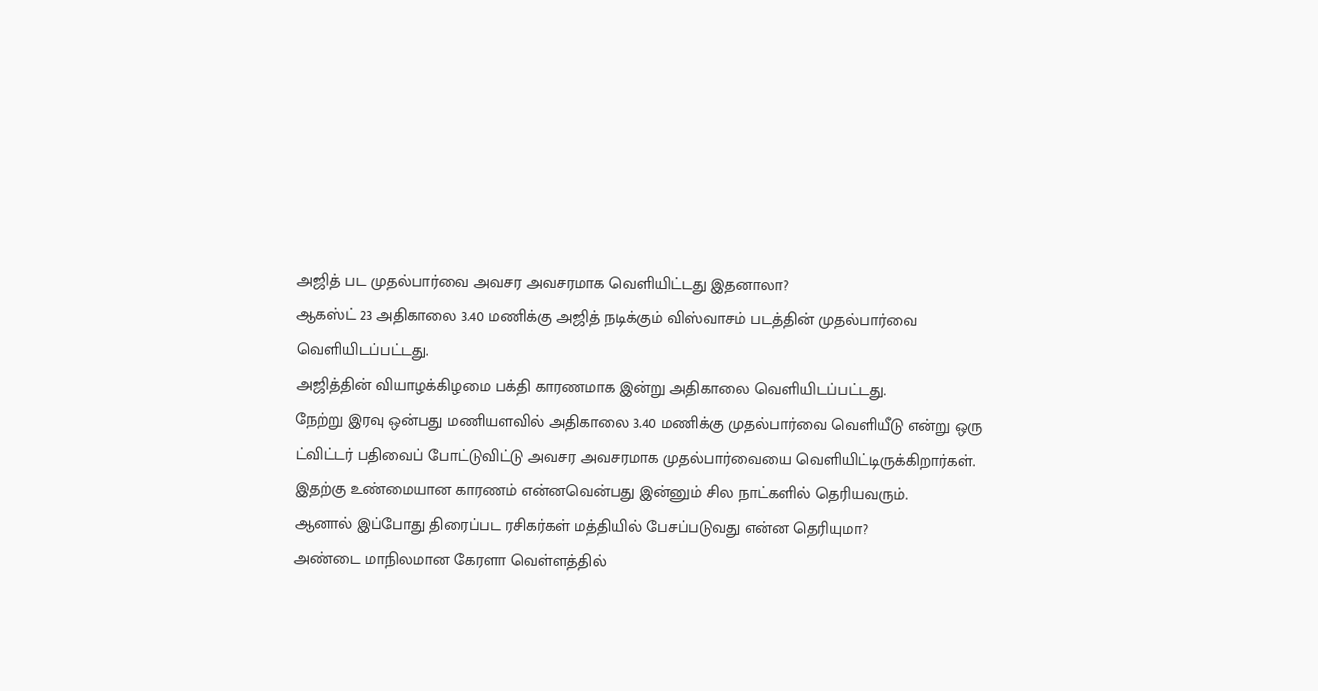அஜித் பட முதல்பார்வை அவசர அவசரமாக வெளியிட்டது இதனாலா?
ஆகஸ்ட் 23 அதிகாலை 3.40 மணிக்கு அஜித் நடிக்கும் விஸ்வாசம் படத்தின் முதல்பார்வை வெளியிடப்பட்டது.
அஜித்தின் வியாழக்கிழமை பக்தி காரணமாக இன்று அதிகாலை வெளியிடப்பட்டது.
நேற்று இரவு ஒன்பது மணியளவில் அதிகாலை 3.40 மணிக்கு முதல்பார்வை வெளியீடு என்று ஒரு ட்விட்டர் பதிவைப் போட்டுவிட்டு அவசர அவசரமாக முதல்பார்வையை வெளியிட்டிருக்கிறார்கள்.
இதற்கு உண்மையான காரணம் என்னவென்பது இன்னும் சில நாட்களில் தெரியவரும்.
ஆனால் இப்போது திரைப்பட ரசிகர்கள் மத்தியில் பேசப்படுவது என்ன தெரியுமா?
அண்டை மாநிலமான கேரளா வெள்ளத்தில்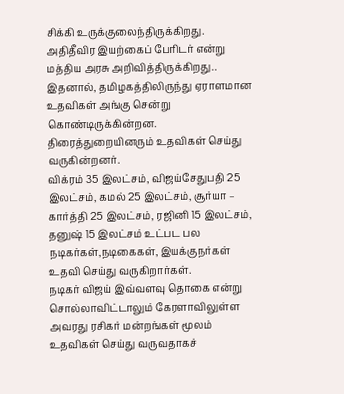சிக்கி உருக்குலைந்திருக்கிறது. அதிதீவிர இயற்கைப் பேரிடர் என்று மத்திய அரசு அறிவித்திருக்கிறது..
இதனால், தமிழகத்திலிருந்து ஏராளமான உதவிகள் அங்கு சென்று கொண்டிருக்கின்றன.
திரைத்துறையினரும் உதவிகள் செய்து வருகின்றனர்.
விக்ரம் 35 இலட்சம், விஜய்சேதுபதி 25 இலட்சம், கமல் 25 இலட்சம், சூர்யா – கார்த்தி 25 இலட்சம், ரஜினி 15 இலட்சம், தனுஷ் 15 இலட்சம் உட்பட பல நடிகர்கள்,நடிகைகள், இயக்குநர்கள் உதவி செய்து வருகிறார்கள்.
நடிகர் விஜய் இவ்வளவு தொகை என்று சொல்லாவிட்டாலும் கேரளாவிலுள்ள அவரது ரசிகர் மன்றங்கள் மூலம் உதவிகள் செய்து வருவதாகச்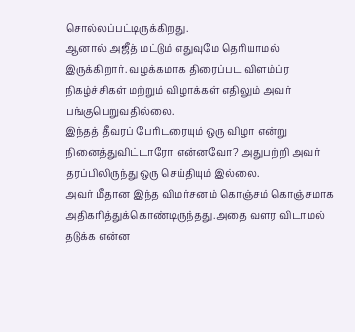சொல்லப்பட்டிருக்கிறது.
ஆனால் அஜீத் மட்டும் எதுவுமே தெரியாமல் இருக்கிறார். வழக்கமாக திரைப்பட விளம்ப்ர நிகழ்ச்சிகள் மற்றும் விழாக்கள் எதிலும் அவர் பங்குபெறுவதில்லை.
இந்தத் தீவரப் பேரிடரையும் ஒரு விழா என்று நினைத்துவிட்டாரோ என்னவோ? அதுபற்றி அவர் தரப்பிலிருந்து ஒரு செய்தியும் இல்லை.
அவர் மீதான இந்த விமர்சனம் கொஞ்சம் கொஞ்சமாக அதிகரித்துக்கொண்டிருந்தது.அதை வளர விடாமல் தடுக்க என்ன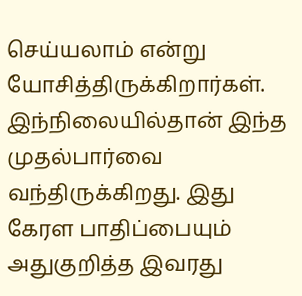செய்யலாம் என்று யோசித்திருக்கிறார்கள்.
இந்நிலையில்தான் இந்த முதல்பார்வை வந்திருக்கிறது. இது கேரள பாதிப்பையும் அதுகுறித்த இவரது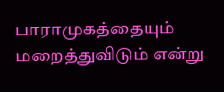பாராமுகத்தையும் மறைத்துவிடும் என்று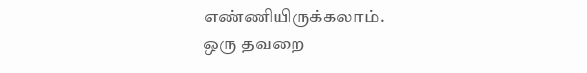எண்ணியிருக்கலாம்.
ஒரு தவறை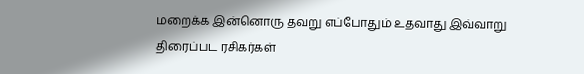மறைக்க இன்னொரு தவறு எப்போதும் உதவாது இவ்வாறு திரைப்பட ரசிகர்கள்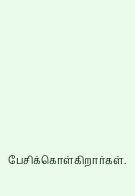பேசிக்கொள்கிறார்கள்.